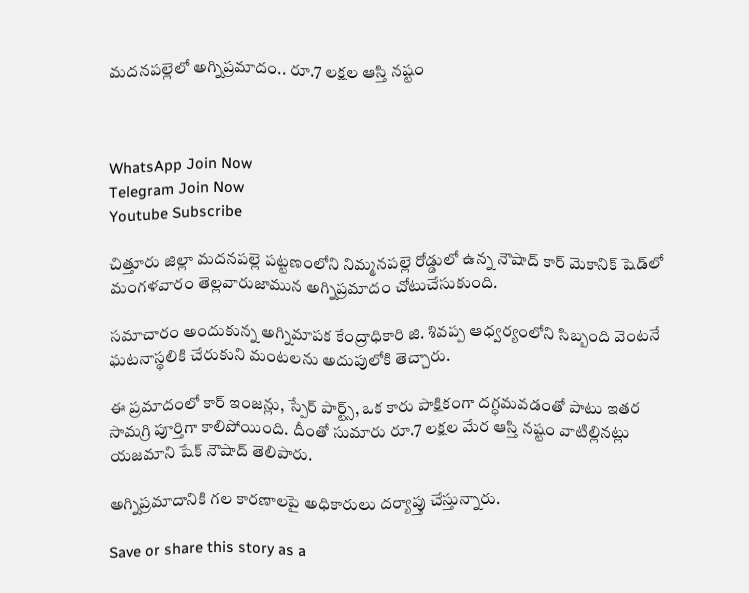మదనపల్లెలో అగ్నిప్రమాదం.. రూ.7 లక్షల ఆస్తి నష్టం



WhatsApp Join Now
Telegram Join Now
Youtube Subscribe

చిత్తూరు జిల్లా మదనపల్లె పట్టణంలోని నిమ్మనపల్లె రోడ్డులో ఉన్న నౌషాద్ కార్ మెకానిక్ షెడ్‌లో మంగళవారం తెల్లవారుజామున అగ్నిప్రమాదం చోటుచేసుకుంది.

సమాచారం అందుకున్న అగ్నిమాపక కేంద్రాధికారి జి. శివప్ప ఆధ్వర్యంలోని సిబ్బంది వెంటనే ఘటనాస్థలికి చేరుకుని మంటలను అదుపులోకి తెచ్చారు.

ఈ ప్రమాదంలో కార్ ఇంజన్లు, స్పేర్ పార్ట్స్, ఒక కారు పాక్షికంగా దగ్ధమవడంతో పాటు ఇతర సామగ్రి పూర్తిగా కాలిపోయింది. దీంతో సుమారు రూ.7 లక్షల మేర ఆస్తి నష్టం వాటిల్లినట్లు యజమాని షేక్ నౌషాద్ తెలిపారు.

అగ్నిప్రమాదానికి గల కారణాలపై అధికారులు దర్యాప్తు చేస్తున్నారు.

Save or share this story as a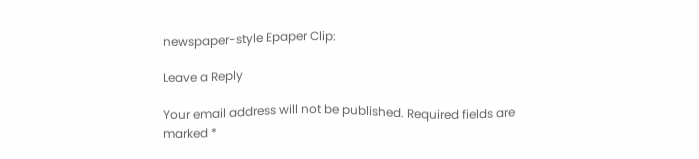newspaper-style Epaper Clip:

Leave a Reply

Your email address will not be published. Required fields are marked *